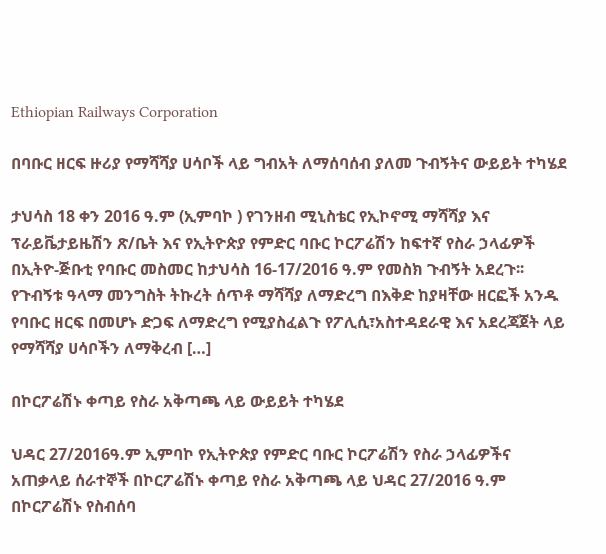Ethiopian Railways Corporation

በባቡር ዘርፍ ዙሪያ የማሻሻያ ሀሳቦች ላይ ግብአት ለማሰባሰብ ያለመ ጉብኝትና ውይይት ተካሄደ

ታህሳስ 18 ቀን 2016 ዓ.ም (ኢምባኮ ) የገንዘብ ሚኒስቴር የኢኮኖሚ ማሻሻያ እና ፕራይቬታይዜሽን ጽ/ቤት እና የኢትዮጵያ የምድር ባቡር ኮርፖሬሽን ከፍተኛ የስራ ኃላፊዎች በኢትዮ-ጅቡቲ የባቡር መስመር ከታህሳስ 16-17/2016 ዓ.ም የመስክ ጉብኝት አደረጉ፡፡ የጉብኝቱ ዓላማ መንግስት ትኩረት ሰጥቶ ማሻሻያ ለማድረግ በእቅድ ከያዛቸው ዘርፎች አንዱ የባቡር ዘርፍ በመሆኑ ድጋፍ ለማድረግ የሚያስፈልጉ የፖሊሲ፣አስተዳደራዊ እና አደረጃጀት ላይ የማሻሻያ ሀሳቦችን ለማቅረብ […]

በኮርፖሬሽኑ ቀጣይ የስራ አቅጣጫ ላይ ውይይት ተካሄደ

ህዳር 27/2016ዓ.ም ኢምባኮ የኢትዮጵያ የምድር ባቡር ኮርፖሬሽን የስራ ኃላፊዎችና አጠቃላይ ሰራተኞች በኮርፖሬሽኑ ቀጣይ የስራ አቅጣጫ ላይ ህዳር 27/2016 ዓ.ም በኮርፖሬሽኑ የስብሰባ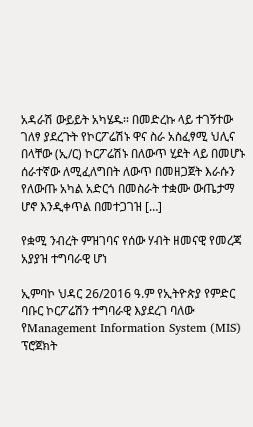አዳራሽ ውይይት አካሄዱ፡፡ በመድረኩ ላይ ተገኝተው ገለፃ ያደረጉት የኮርፖሬሽኑ ዋና ስራ አስፈፃሚ ህሊና በላቸው (ኢ/ር) ኮርፖሬሽኑ በለውጥ ሂደት ላይ በመሆኑ ሰራተኛው ለሚፈለግበት ለውጥ በመዘጋጀት እራሱን የለውጡ አካል አድርጎ በመስራት ተቋሙ ውጤታማ ሆኖ እንዲቀጥል በመተጋገዝ […]

የቋሚ ንብረት ምዝገባና የሰው ሃብት ዘመናዊ የመረጃ አያያዝ ተግባራዊ ሆነ

ኢምባኮ ህዳር 26/2016 ዓ.ም የኢትዮጵያ የምድር ባቡር ኮርፖሬሽን ተግባራዊ እያደረገ ባለው የManagement Information System (MIS) ፕሮጀክት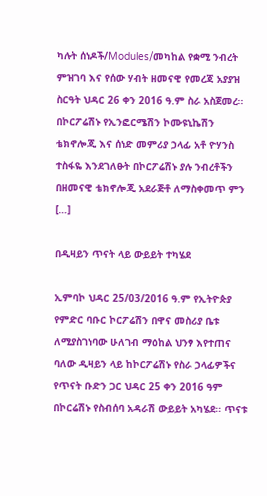ካሉት ሰነዶች/Modules/መካከል የቋሚ ንብረት ምዝገባ እና የሰው ሃብት ዘመናዊ የመረጃ አያያዝ ስርዓት ህዳር 26 ቀን 2016 ዓ.ም ስራ አስጀመረ፡፡ በኮርፖሬሽኑ የኢንፎርሜሽን ኮሙዩኒኬሽን ቴክኖሎጂ እና ሰነድ መምሪያ ኃላፊ አቶ ዮሃንስ ተስፋዬ እንደገለፁት በኮርፖሬሽኑ ያሉ ንብረቶችን በዘመናዊ ቴክኖሎጂ አደራጅቶ ለማስቀመጥ ምን […]

በዲዛይን ጥናት ላይ ውይይት ተካሄደ

ኢምባኮ ህዳር 25/03/2016 ዓ.ም የኢትዮጵያ የምድር ባቡር ኮርፖሬሽን በዋና መስሪያ ቤቱ ለሚያስገነባው ሁለገብ ማዕከል ህንፃ እየተጠና ባለው ዲዛይን ላይ ከኮርፖሬሽኑ የስራ ኃላፊዎችና የጥናት ቡድን ጋር ህዳር 25 ቀን 2016 ዓም በኮርሬሽኑ የስብሰባ አዳራሽ ውይይት አካሄደ፡፡ ጥናቱ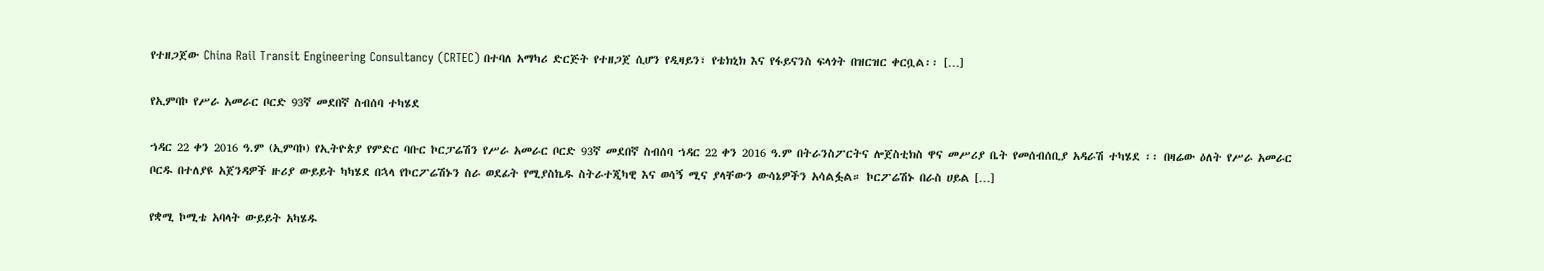የተዘጋጀው China Rail Transit Engineering Consultancy (CRTEC) በተባለ አማካሪ ድርጅት የተዘጋጀ ሲሆን የዲዛይን፣ የቴክኒክ እና የፋይናንስ ፍላጎት በዝርዝር ቀርቧል፡፡ […]

የኢምባኮ የሥራ አመራር ቦርድ 93ኛ መደበኛ ስብሰባ ተካሄደ

ኀዳር 22 ቀን 2016 ዓ.ም (ኢምባኮ) የኢትዮጵያ የምድር ባቡር ኮርፓሬሽን የሥራ አመራር ቦርድ 93ኛ መደበኛ ስብሰባ ኀዳር 22 ቀን 2016 ዓ.ም በትራንስፖርትና ሎጀስቲክስ ዋና መሥሪያ ቤት የመሰብሰቢያ አዳራሽ ተካሄደ ፡፡ በዛሬው ዕለት የሥራ አመራር ቦርዱ በተለያዩ አጀንዳዎች ዙሪያ ውይይት ካካሄደ በኋላ የኮርፖሬሽኑን ስራ ወደፊት የሚያስኬዱ ስትራተጂካዊ እና ወሳኝ ሚና ያላቸውን ውሳኔዎችን አሳልፏል። ኮርፖሬሽኑ በራስ ሀይል […]

የቋሚ ኮሚቴ አባላት ውይይት አካሄዱ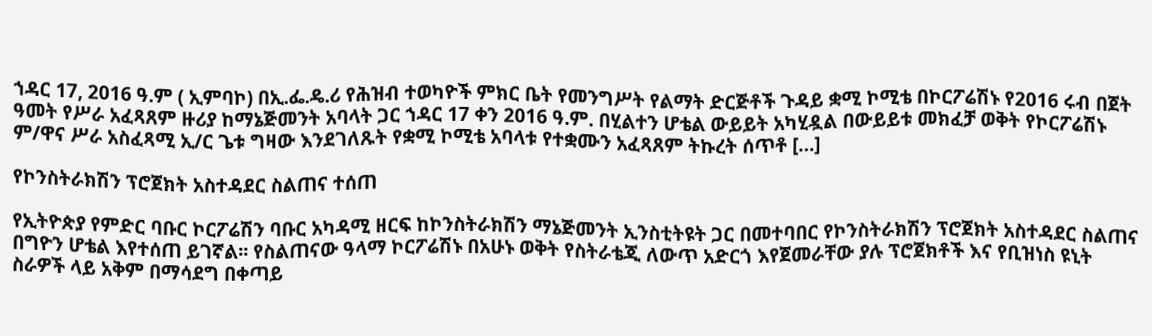ኀዳር 17, 2016 ዓ.ም ( ኢምባኮ) በኢ.ፌ.ዴ.ሪ የሕዝብ ተወካዮች ምክር ቤት የመንግሥት የልማት ድርጅቶች ጉዳይ ቋሚ ኮሚቴ በኮርፖሬሽኑ የ2016 ሩብ በጀት ዓመት የሥራ አፈጻጸም ዙሪያ ከማኔጅመንት አባላት ጋር ኀዳር 17 ቀን 2016 ዓ.ም. በሂልተን ሆቴል ውይይት አካሂዷል በውይይቱ መክፈቻ ወቅት የኮርፖሬሽኑ ም/ዋና ሥራ አስፈጻሚ ኢ/ር ጌቱ ግዛው እንደገለጹት የቋሚ ኮሚቴ አባላቱ የተቋሙን አፈጻጸም ትኩረት ሰጥቶ […]

የኮንስትራክሽን ፕሮጀክት አስተዳደር ስልጠና ተሰጠ

የኢትዮጵያ የምድር ባቡር ኮርፖሬሽን ባቡር አካዳሚ ዘርፍ ከኮንስትራክሽን ማኔጅመንት ኢንስቲትዩት ጋር በመተባበር የኮንስትራክሽን ፕሮጀክት አስተዳደር ስልጠና በግዮን ሆቴል እየተሰጠ ይገኛል፡፡ የስልጠናው ዓላማ ኮርፖሬሽኑ በአሁኑ ወቅት የስትራቴጂ ለውጥ አድርጎ እየጀመራቸው ያሉ ፕሮጀክቶች እና የቢዝነስ ዩኒት ስራዎች ላይ አቅም በማሳደግ በቀጣይ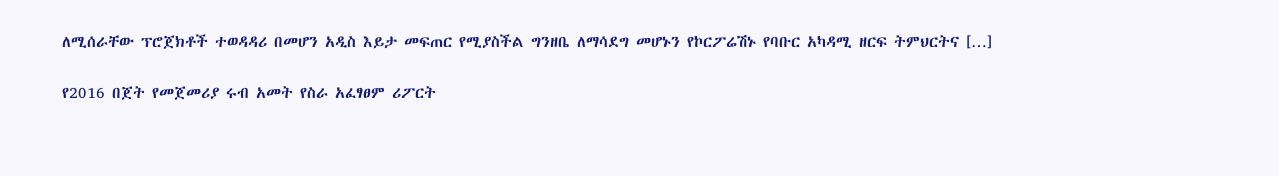ለሚሰራቸው ፕሮጀክቶች ተወዳዳሪ በመሆን አዲስ እይታ መፍጠር የሚያስችል ግንዘቤ ለማሳደግ መሆኑን የኮርፖሬሽኑ የባቡር አካዳሚ ዘርፍ ትምህርትና […]

የ2016 በጀት የመጀመሪያ ሩብ አመት የስራ አፈፃፀም ሪፖርት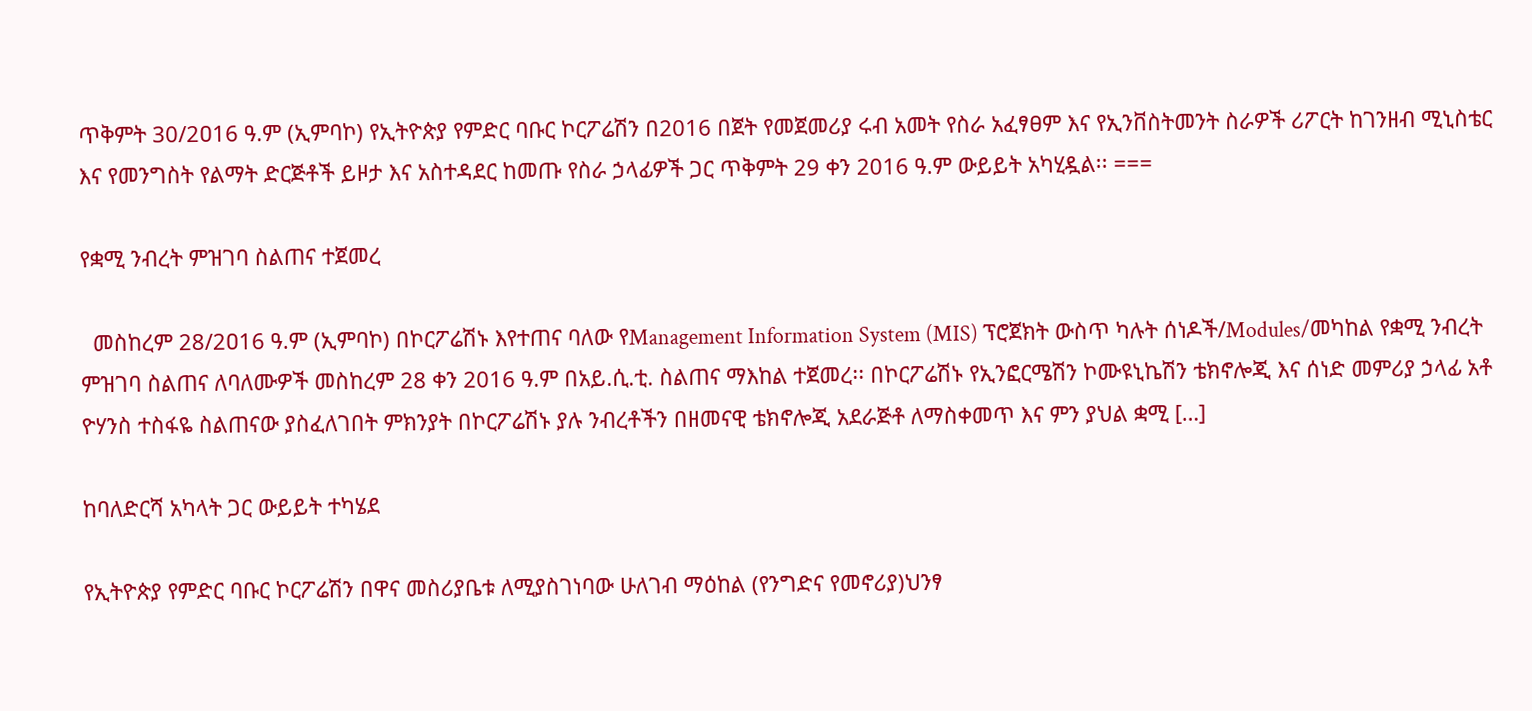ጥቅምት 30/2ዐ16 ዓ.ም (ኢምባኮ) የኢትዮጵያ የምድር ባቡር ኮርፖሬሽን በ2016 በጀት የመጀመሪያ ሩብ አመት የስራ አፈፃፀም እና የኢንቨስትመንት ስራዎች ሪፖርት ከገንዘብ ሚኒስቴር እና የመንግስት የልማት ድርጅቶች ይዞታ እና አስተዳደር ከመጡ የስራ ኃላፊዎች ጋር ጥቅምት 29 ቀን 2016 ዓ.ም ውይይት አካሂዷል፡፡ ===

የቋሚ ንብረት ምዝገባ ስልጠና ተጀመረ

  መስከረም 28/2ዐ16 ዓ.ም (ኢምባኮ) በኮርፖሬሽኑ እየተጠና ባለው የManagement Information System (MIS) ፕሮጀክት ውስጥ ካሉት ሰነዶች/Modules/መካከል የቋሚ ንብረት ምዝገባ ስልጠና ለባለሙዎች መስከረም 28 ቀን 2016 ዓ.ም በአይ.ሲ.ቲ. ስልጠና ማእከል ተጀመረ፡፡ በኮርፖሬሽኑ የኢንፎርሜሽን ኮሙዩኒኬሽን ቴክኖሎጂ እና ሰነድ መምሪያ ኃላፊ አቶ ዮሃንስ ተስፋዬ ስልጠናው ያስፈለገበት ምክንያት በኮርፖሬሽኑ ያሉ ንብረቶችን በዘመናዊ ቴክኖሎጂ አደራጅቶ ለማስቀመጥ እና ምን ያህል ቋሚ […]

ከባለድርሻ አካላት ጋር ውይይት ተካሄደ

የኢትዮጵያ የምድር ባቡር ኮርፖሬሽን በዋና መስሪያቤቱ ለሚያስገነባው ሁለገብ ማዕከል (የንግድና የመኖሪያ)ህንፃ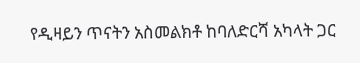የዲዛይን ጥናትን አስመልክቶ ከባለድርሻ አካላት ጋር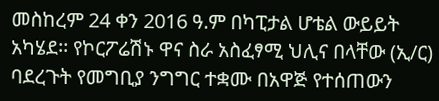መስከረም 24 ቀን 2016 ዓ.ም በካፒታል ሆቴል ውይይት አካሄደ፡፡ የኮርፖሬሽኑ ዋና ስራ አስፈፃሚ ህሊና በላቸው (ኢ/ር) ባደረጉት የመግቢያ ንግግር ተቋሙ በአዋጅ የተሰጠውን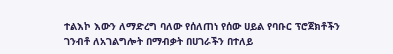ተልእኮ እውን ለማድረግ ባለው የሰለጠነ የሰው ሀይል የባቡር ፕሮጀክቶችን ገንብቶ ለአገልግሎት በማብቃት በሀገራችን በተለይ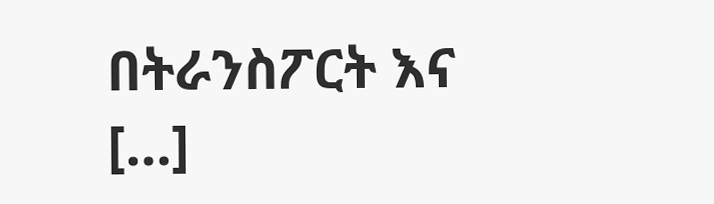በትራንስፖርት እና […]